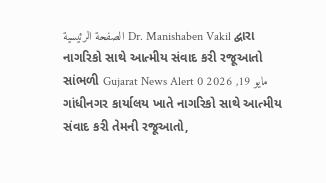الصفحة الرئيسية Dr. Manishaben Vakil દ્વારા નાગરિકો સાથે આત્મીય સંવાદ કરી રજૂઆતો સાંભળી Gujarat News Alert مايو 19, 2026 0 ગાંધીનગર કાર્યાલય ખાતે નાગરિકો સાથે આત્મીય સંવાદ કરી તેમની રજૂઆતો,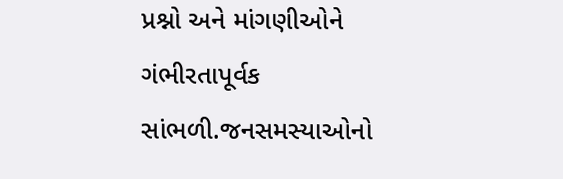પ્રશ્નો અને માંગણીઓને ગંભીરતાપૂર્વક સાંભળી.જનસમસ્યાઓનો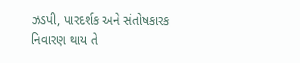ઝડપી, પારદર્શક અને સંતોષકારક નિવારણ થાય તે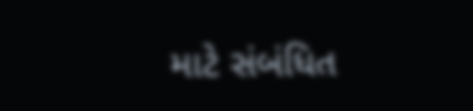માટે સંબંધિત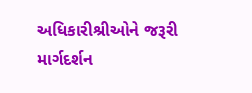અધિકારીશ્રીઓને જરૂરી માર્ગદર્શન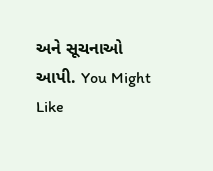અને સૂચનાઓ આપી. You Might Like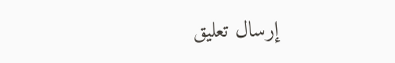إرسال تعليق